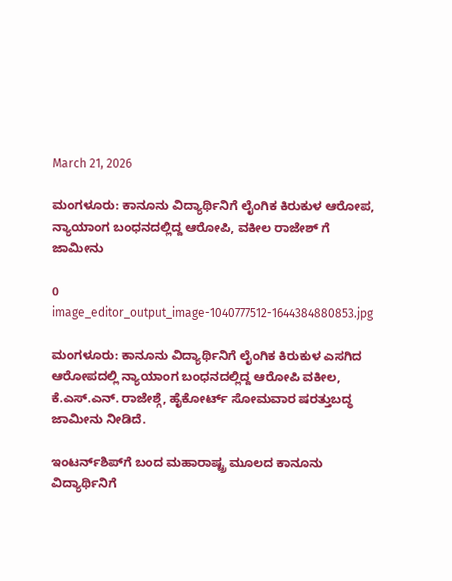March 21, 2026

ಮಂಗಳೂರು: ಕಾನೂನು ವಿದ್ಯಾರ್ಥಿನಿಗೆ ಲೈಂಗಿಕ ಕಿರುಕುಳ ಆರೋಪ, ನ್ಯಾಯಾಂಗ ಬಂಧನದಲ್ಲಿದ್ದ ಆರೋಪಿ, ವಕೀಲ ರಾಜೇಶ್ ಗೆ ಜಾಮೀನು

0
image_editor_output_image-1040777512-1644384880853.jpg

ಮಂಗಳೂರು: ಕಾನೂನು ವಿದ್ಯಾರ್ಥಿನಿಗೆ ಲೈಂಗಿಕ ಕಿರುಕುಳ ಎಸಗಿದ ಆರೋಪದಲ್ಲಿ ನ್ಯಾಯಾಂಗ ಬಂಧನದಲ್ಲಿದ್ದ ಆರೋಪಿ ವಕೀಲ, ಕೆ.ಎಸ್.ಎನ್. ರಾಜೇಶ್ಗೆ, ಹೈಕೋರ್ಟ್ ಸೋಮವಾರ ಷರತ್ತುಬದ್ಧ ಜಾಮೀನು ನೀಡಿದೆ.

ಇಂಟರ್ನ್‌ಶಿಪ್‌ಗೆ ಬಂದ ಮಹಾರಾಷ್ಟ್ರ ಮೂಲದ ಕಾನೂನು ವಿದ್ಯಾರ್ಥಿನಿಗೆ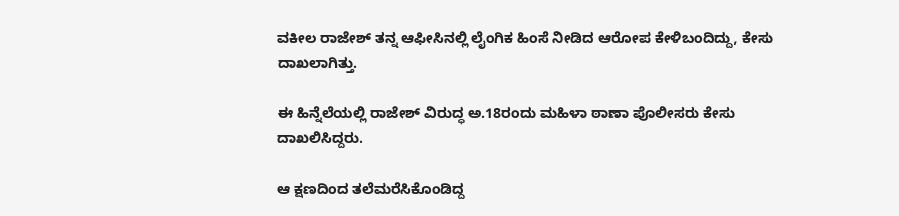ವಕೀಲ ರಾಜೇಶ್ ತನ್ನ ಆಫೀಸಿನಲ್ಲಿ ಲೈಂಗಿಕ ಹಿಂಸೆ ನೀಡಿದ ಆರೋಪ ಕೇಳಿಬಂದಿದ್ದು, ಕೇಸು ದಾಖಲಾಗಿತ್ತು.

ಈ ಹಿನ್ನೆಲೆಯಲ್ಲಿ ರಾಜೇಶ್ ವಿರುದ್ಧ ಅ.18ರಂದು ಮಹಿಳಾ ಠಾಣಾ ಪೊಲೀಸರು ಕೇಸು ದಾಖಲಿಸಿದ್ದರು.

ಆ ಕ್ಷಣದಿಂದ ತಲೆಮರೆಸಿಕೊಂಡಿದ್ದ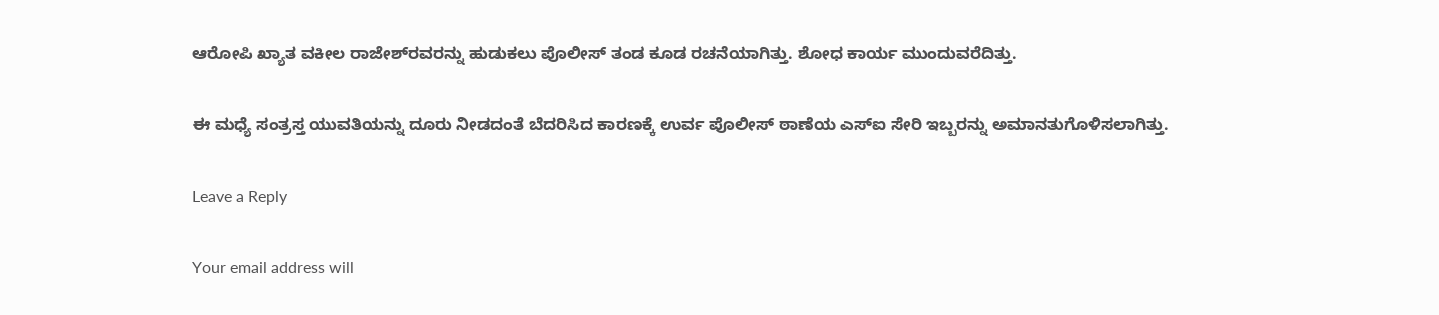ಆರೋಪಿ ಖ್ಯಾತ ವಕೀಲ ರಾಜೇಶ್‌ರವರನ್ನು ಹುಡುಕಲು ಪೊಲೀಸ್ ತಂಡ ಕೂಡ ರಚನೆಯಾಗಿತ್ತು. ಶೋಧ ಕಾರ್ಯ ಮುಂದುವರೆದಿತ್ತು.

ಈ ಮಧ್ಯೆ ಸಂತ್ರಸ್ತ ಯುವತಿಯನ್ನು ದೂರು ನೀಡದಂತೆ ಬೆದರಿಸಿದ ಕಾರಣಕ್ಕೆ ಉರ್ವ ಪೊಲೀಸ್ ಠಾಣೆಯ ಎಸ್‌ಐ ಸೇರಿ ಇಬ್ಬರನ್ನು ಅಮಾನತುಗೊಳಿಸಲಾಗಿತ್ತು.

Leave a Reply

Your email address will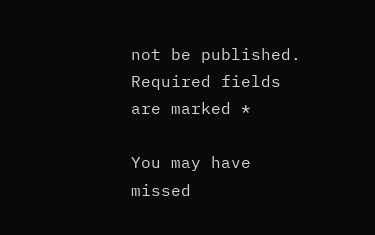not be published. Required fields are marked *

You may have missed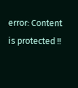error: Content is protected !!